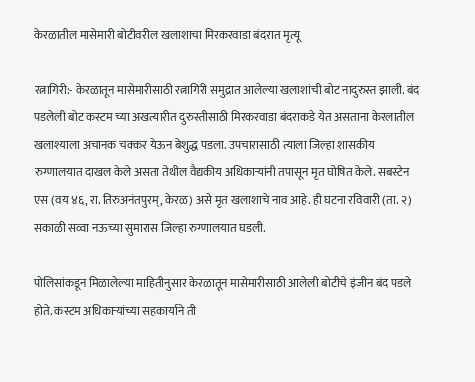केरळातील मासेमारी बोटीवरील खलाशाचा मिरकरवाडा बंदरात मृत्यू

रत्नागिरी:- केरळातून मासेमारीसाठी रत्नागिरी समुद्रात आलेल्या खलाशांची बोट नादुरुस्त झाली. बंद पडलेली बोट कस्टम च्या अखत्यारीत दुरुस्तीसाठी मिरकरवाडा बंदराकडे येत असताना केरलातील खलाश्याला अचानक चक्कर येऊन बेशुद्ध पडला. उपचारासाठी त्याला जिल्हा शासकीय रुग्णालयात दाखल केले असता तेथील वैद्यकीय अधिकाऱ्यांनी तपासून मृत घोषित केले. सबस्टेन एस (वय ४६, रा. तिरुअनंतपुरम्, केरळ) असे मृत खलाशाचे नाव आहे. ही घटना रविवारी (ता. २) सकाळी सव्वा नऊच्या सुमारास जिल्हा रुग्णालयात घडली.

पोलिसांकडून मिळालेल्या माहितीनुसार केरळातून मासेमारीसाठी आलेली बोटीचे इंजीन बंद पडले होते. कस्टम अधिकाऱ्यांच्या सहकार्याने ती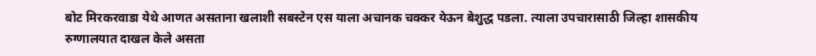बोट मिरकरवाडा येथे आणत असताना खलाशी सबस्टेन एस याला अचानक चक्कर येऊन बेशुद्ध पडला. त्याला उपचारासाठी जिल्हा शासकीय रुग्णालयात दाखल केले असता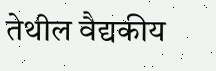तेथील वैद्यकीय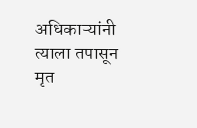अधिकाऱ्यांनी त्याला तपासून मृत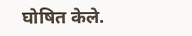घोषित केले.